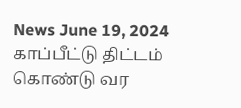News June 19, 2024
காப்பீட்டு திட்டம் கொண்டு வர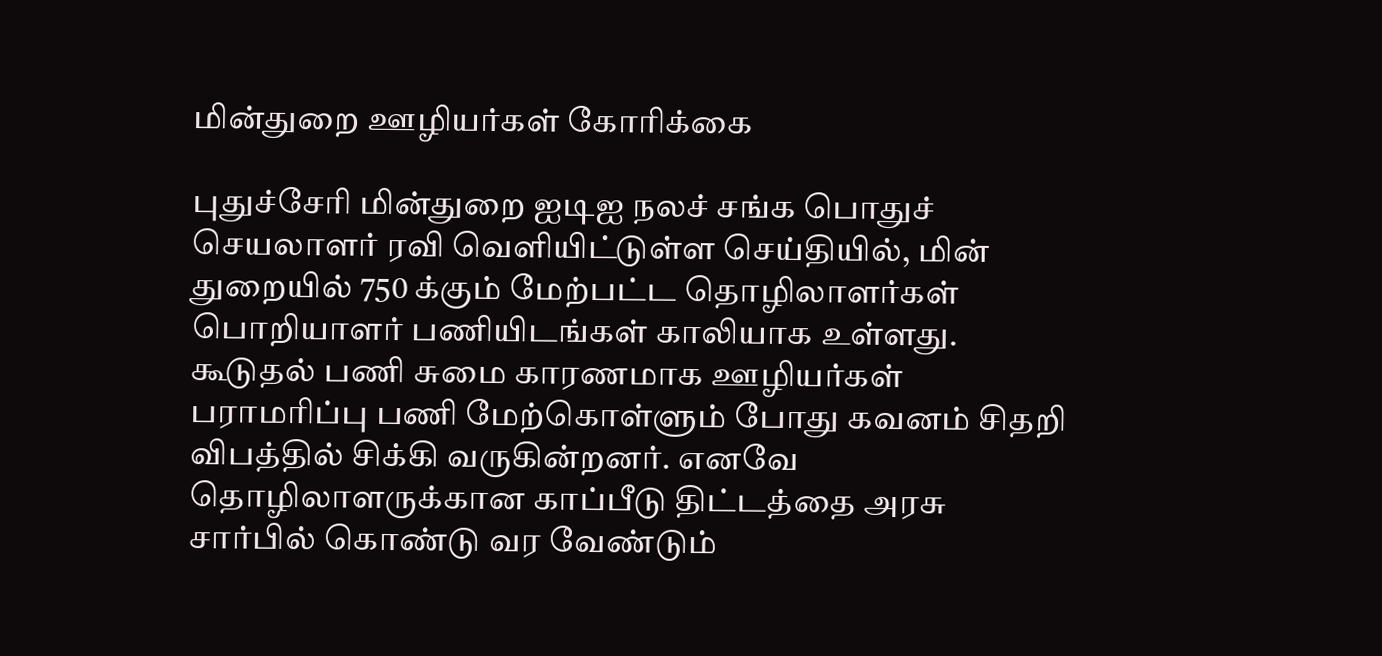மின்துறை ஊழியர்கள் கோரிக்கை

புதுச்சேரி மின்துறை ஐடிஐ நலச் சங்க பொதுச் செயலாளர் ரவி வெளியிட்டுள்ள செய்தியில், மின் துறையில் 750 க்கும் மேற்பட்ட தொழிலாளர்கள் பொறியாளர் பணியிடங்கள் காலியாக உள்ளது. கூடுதல் பணி சுமை காரணமாக ஊழியர்கள் பராமரிப்பு பணி மேற்கொள்ளும் போது கவனம் சிதறி விபத்தில் சிக்கி வருகின்றனர். எனவே தொழிலாளருக்கான காப்பீடு திட்டத்தை அரசு சார்பில் கொண்டு வர வேண்டும்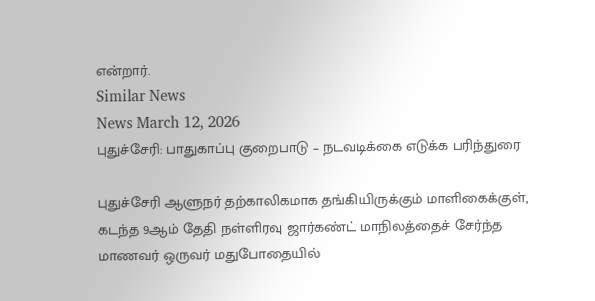என்றார்.
Similar News
News March 12, 2026
புதுச்சேரி: பாதுகாப்பு குறைபாடு – நடவடிக்கை எடுக்க பரிந்துரை

புதுச்சேரி ஆளுநர் தற்காலிகமாக தங்கியிருக்கும் மாளிகைக்குள், கடந்த 9ஆம் தேதி நள்ளிரவு ஜார்கண்ட் மாநிலத்தைச் சேர்ந்த மாணவர் ஒருவர் மதுபோதையில்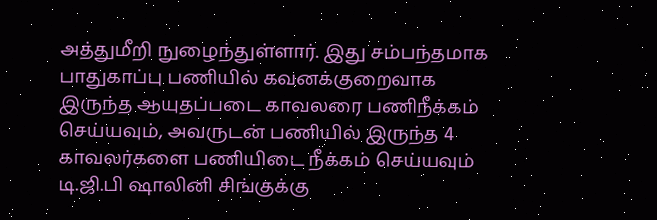அத்துமீறி நுழைந்துள்ளார். இது சம்பந்தமாக பாதுகாப்பு பணியில் கவனக்குறைவாக இருந்த ஆயுதப்படை காவலரை பணிநீக்கம் செய்யவும், அவருடன் பணியில் இருந்த 4 காவலர்களை பணியிடை நீக்கம் செய்யவும் டி.ஜி.பி ஷாலினி சிங்குக்கு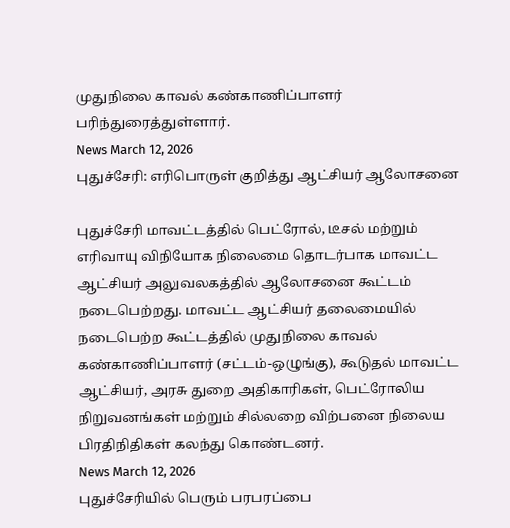முதுநிலை காவல் கண்காணிப்பாளர் பரிந்துரைத்துள்ளார்.
News March 12, 2026
புதுச்சேரி: எரிபொருள் குறித்து ஆட்சியர் ஆலோசனை

புதுச்சேரி மாவட்டத்தில் பெட்ரோல், டீசல் மற்றும் எரிவாயு விநியோக நிலைமை தொடர்பாக மாவட்ட ஆட்சியர் அலுவலகத்தில் ஆலோசனை கூட்டம் நடைபெற்றது. மாவட்ட ஆட்சியர் தலைமையில் நடைபெற்ற கூட்டத்தில் முதுநிலை காவல் கண்காணிப்பாளர் (சட்டம்-ஒழுங்கு), கூடுதல் மாவட்ட ஆட்சியர், அரசு துறை அதிகாரிகள், பெட்ரோலிய நிறுவனங்கள் மற்றும் சில்லறை விற்பனை நிலைய பிரதிநிதிகள் கலந்து கொண்டனர்.
News March 12, 2026
புதுச்சேரியில் பெரும் பரபரப்பை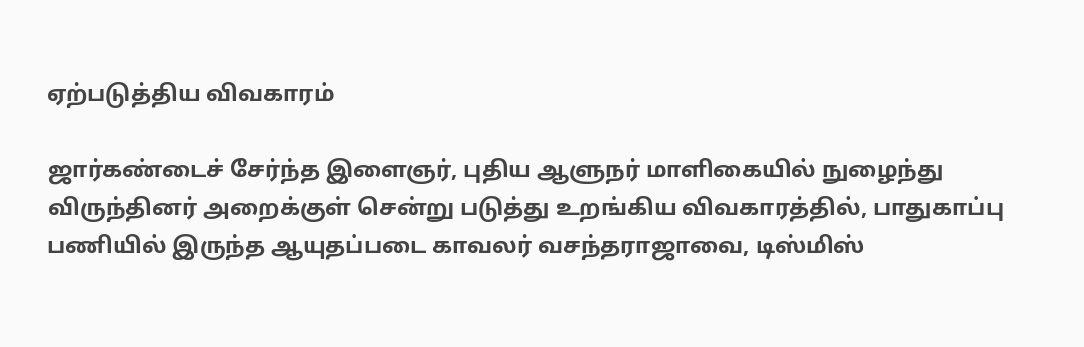ஏற்படுத்திய விவகாரம்

ஜார்கண்டைச் சேர்ந்த இளைஞர், புதிய ஆளுநர் மாளிகையில் நுழைந்து விருந்தினர் அறைக்குள் சென்று படுத்து உறங்கிய விவகாரத்தில், பாதுகாப்பு பணியில் இருந்த ஆயுதப்படை காவலர் வசந்தராஜாவை, டிஸ்மிஸ்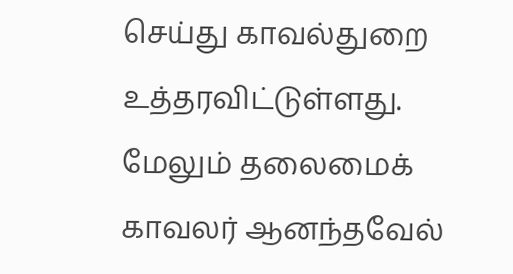செய்து காவல்துறை உத்தரவிட்டுள்ளது. மேலும் தலைமைக் காவலர் ஆனந்தவேல்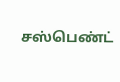சஸ்பெண்ட்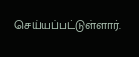செய்யப்பட்டுள்ளார்.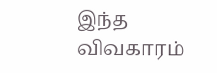இந்த விவகாரம்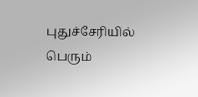புதுச்சேரியில் பெரும்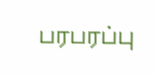பரபரப்பு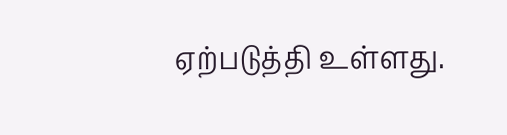ஏற்படுத்தி உள்ளது.